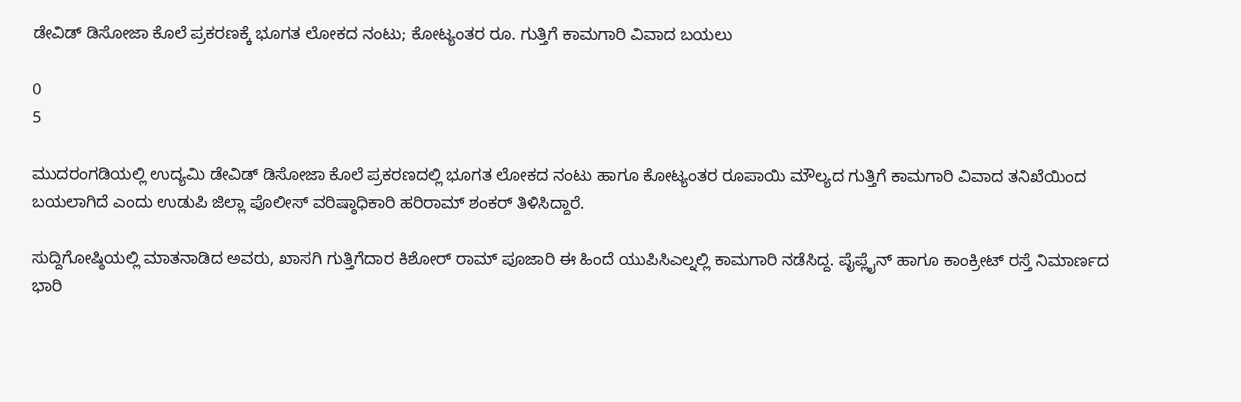ಡೇವಿಡ್ ಡಿಸೋಜಾ ಕೊಲೆ ಪ್ರಕರಣಕ್ಕೆ ಭೂಗತ ಲೋಕದ ನಂಟು; ಕೋಟ್ಯಂತರ ರೂ. ಗುತ್ತಿಗೆ ಕಾಮಗಾರಿ ವಿವಾದ ಬಯಲು

0
5

ಮುದರಂಗಡಿಯಲ್ಲಿ ಉದ್ಯಮಿ ಡೇವಿಡ್ ಡಿಸೋಜಾ ಕೊಲೆ ಪ್ರಕರಣದಲ್ಲಿ ಭೂಗತ ಲೋಕದ ನಂಟು ಹಾಗೂ ಕೋಟ್ಯಂತರ ರೂಪಾಯಿ ಮೌಲ್ಯದ ಗುತ್ತಿಗೆ ಕಾಮಗಾರಿ ವಿವಾದ ತನಿಖೆಯಿಂದ ಬಯಲಾಗಿದೆ ಎಂದು ಉಡುಪಿ ಜಿಲ್ಲಾ ಪೊಲೀಸ್ ವರಿಷ್ಠಾಧಿಕಾರಿ ಹರಿರಾಮ್ ಶಂಕರ್ ತಿಳಿಸಿದ್ದಾರೆ.

ಸುದ್ದಿಗೋಷ್ಠಿಯಲ್ಲಿ ಮಾತನಾಡಿದ ಅವರು, ಖಾಸಗಿ ಗುತ್ತಿಗೆದಾರ ಕಿಶೋರ್ ರಾಮ್ ಪೂಜಾರಿ ಈ ಹಿಂದೆ ಯುಪಿಸಿಎಲ್ನಲ್ಲಿ ಕಾಮಗಾರಿ ನಡೆಸಿದ್ದ. ಪೈಪ್ಲೈನ್ ಹಾಗೂ ಕಾಂಕ್ರೀಟ್ ರಸ್ತೆ ನಿಮಾರ್ಣದ ಭಾರಿ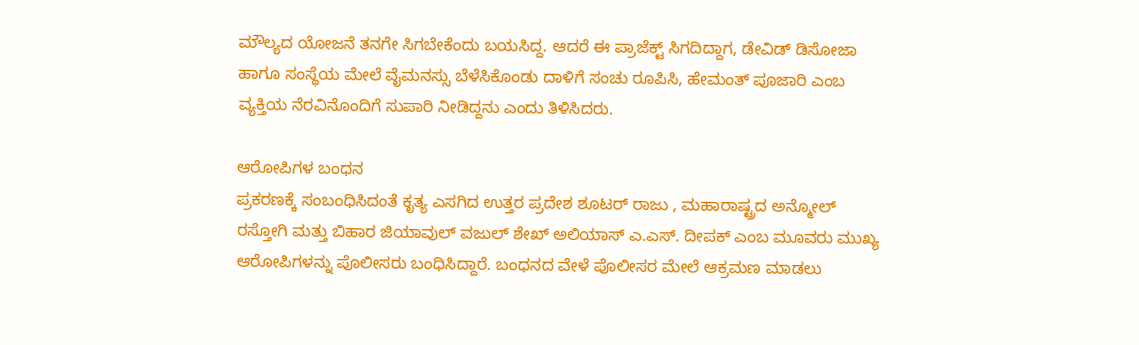ಮೌಲ್ಯದ ಯೋಜನೆ ತನಗೇ ಸಿಗಬೇಕೆಂದು ಬಯಸಿದ್ದ. ಆದರೆ ಈ ಪ್ರಾಜೆಕ್ಟ್ ಸಿಗದಿದ್ದಾಗ, ಡೇವಿಡ್ ಡಿಸೋಜಾ ಹಾಗೂ ಸಂಸ್ಥೆಯ ಮೇಲೆ ವೈಮನಸ್ಸು ಬೆಳೆಸಿಕೊಂಡು ದಾಳಿಗೆ ಸಂಚು ರೂಪಿಸಿ, ಹೇಮಂತ್ ಪೂಜಾರಿ ಎಂಬ ವ್ಯಕ್ತಿಯ ನೆರವಿನೊಂದಿಗೆ ಸುಪಾರಿ ನೀಡಿದ್ದನು ಎಂದು ತಿಳಿಸಿದರು.

ಆರೋಪಿಗಳ ಬಂಧನ
ಪ್ರಕರಣಕ್ಕೆ ಸಂಬಂಧಿಸಿದಂತೆ ಕೃತ್ಯ ಎಸಗಿದ ಉತ್ತರ ಪ್ರದೇಶ ಶೂಟರ್ ರಾಜು , ಮಹಾರಾಷ್ಟ್ರದ ಅನ್ಮೋಲ್ ರಸ್ತೋಗಿ ಮತ್ತು ಬಿಹಾರ ಜಿಯಾವುಲ್ ವಜುಲ್ ಶೇಖ್ ಅಲಿಯಾಸ್ ಎ.ಎಸ್. ದೀಪಕ್ ಎಂಬ ಮೂವರು ಮುಖ್ಯ ಆರೋಪಿಗಳನ್ನು ಪೊಲೀಸರು ಬಂಧಿಸಿದ್ದಾರೆ. ಬಂಧನದ ವೇಳೆ ಪೊಲೀಸರ ಮೇಲೆ ಆಕ್ರಮಣ ಮಾಡಲು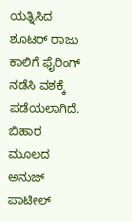ಯತ್ನಿಸಿದ ಶೂಟರ್ ರಾಜು ಕಾಲಿಗೆ ಫೈರಿಂಗ್ ನಡೆಸಿ ವಶಕ್ಕೆ ಪಡೆಯಲಾಗಿದೆ. ಬಿಹಾರ ಮೂಲದ ಅನುಜ್ ಪಾಟೀಲ್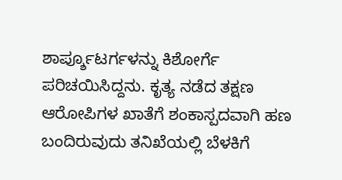ಶಾರ್ಪ್ಶೂಟರ್ಗಳನ್ನು ಕಿಶೋರ್ಗೆ ಪರಿಚಯಿಸಿದ್ದನು. ಕೃತ್ಯ ನಡೆದ ತಕ್ಷಣ ಆರೋಪಿಗಳ ಖಾತೆಗೆ ಶಂಕಾಸ್ಪದವಾಗಿ ಹಣ ಬಂದಿರುವುದು ತನಿಖೆಯಲ್ಲಿ ಬೆಳಕಿಗೆ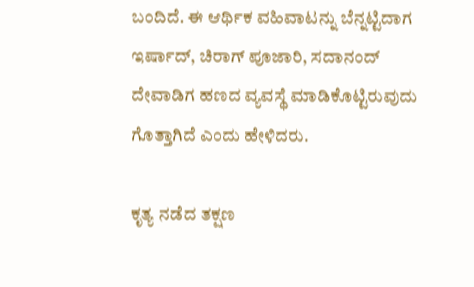ಬಂದಿದೆ. ಈ ಆರ್ಥಿಕ ವಹಿವಾಟನ್ನು ಬೆನ್ನಟ್ಟಿದಾಗ ಇರ್ಷಾದ್, ಚಿರಾಗ್ ಪೂಜಾರಿ, ಸದಾನಂದ್ ದೇವಾಡಿಗ ಹಣದ ವ್ಯವಸ್ಥೆ ಮಾಡಿಕೊಟ್ಟಿರುವುದು ಗೊತ್ತಾಗಿದೆ ಎಂದು ಹೇಳಿದರು.

ಕೃತ್ಯ ನಡೆದ ತಕ್ಷಣ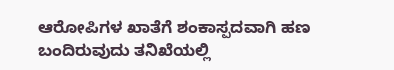ಆರೋಪಿಗಳ ಖಾತೆಗೆ ಶಂಕಾಸ್ಪದವಾಗಿ ಹಣ ಬಂದಿರುವುದು ತನಿಖೆಯಲ್ಲಿ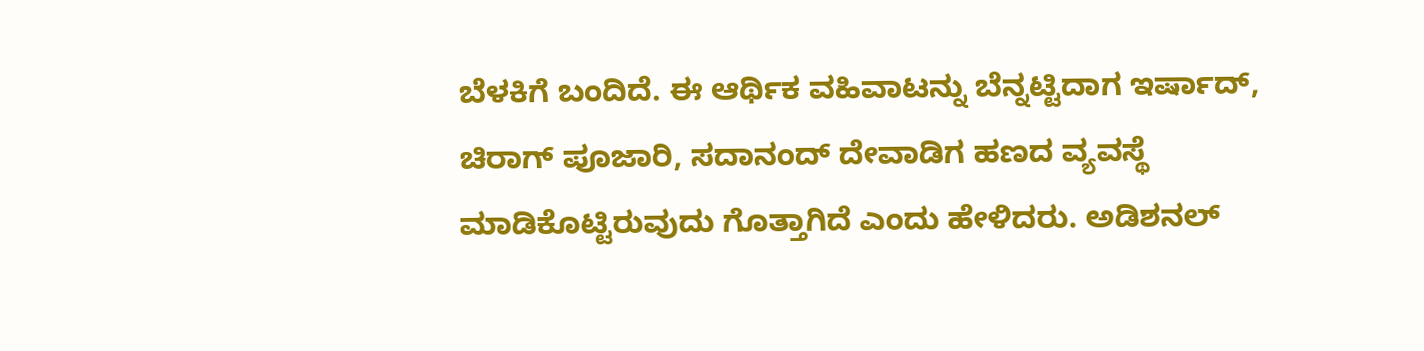ಬೆಳಕಿಗೆ ಬಂದಿದೆ. ಈ ಆರ್ಥಿಕ ವಹಿವಾಟನ್ನು ಬೆನ್ನಟ್ಟಿದಾಗ ಇರ್ಷಾದ್, ಚಿರಾಗ್ ಪೂಜಾರಿ, ಸದಾನಂದ್ ದೇವಾಡಿಗ ಹಣದ ವ್ಯವಸ್ಥೆ ಮಾಡಿಕೊಟ್ಟಿರುವುದು ಗೊತ್ತಾಗಿದೆ ಎಂದು ಹೇಳಿದರು. ಅಡಿಶನಲ್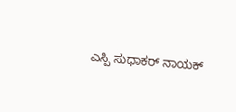ಎಸ್ಪಿ ಸುಧಾಕರ್ ನಾಯಕ್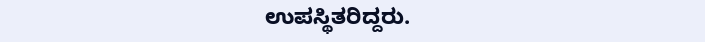ಉಪಸ್ಥಿತರಿದ್ದರು.